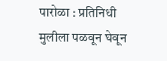पारोळा : प्रतिनिधी
मुलीला पळवून घेवून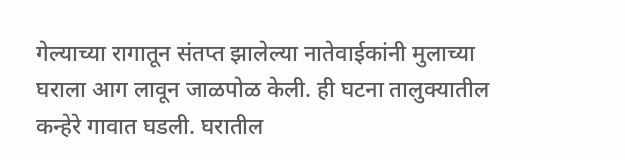गेल्याच्या रागातून संतप्त झालेल्या नातेवाईकांनी मुलाच्या घराला आग लावून जाळपोळ केली. ही घटना तालुक्यातील कन्हेरे गावात घडली. घरातील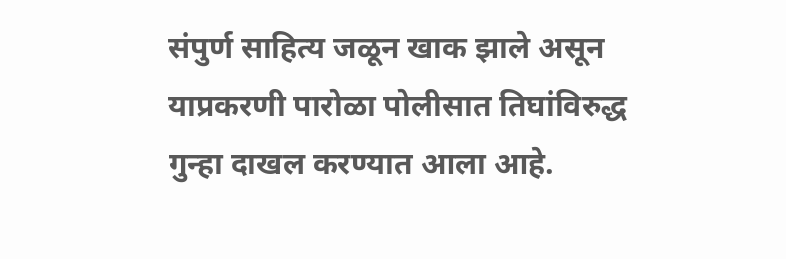संपुर्ण साहित्य जळून खाक झाले असून याप्रकरणी पारोळा पोलीसात तिघांविरुद्ध गुन्हा दाखल करण्यात आला आहे.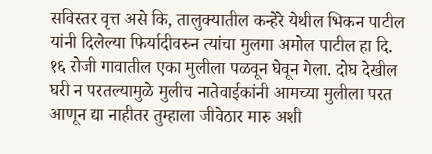सविस्तर वृत्त असे कि, तालुक्यातील कन्हेरे येथील भिकन पाटील यांनी दिलेल्या फिर्यादीवरुन त्यांचा मुलगा अमोल पाटील हा दि. १६ रोजी गावातील एका मुलीला पळवून घेवून गेला. दोघ देखील घरी न परतल्यामुळे मुलीच नातेवाईकांनी आमच्या मुलीला परत आणून द्या नाहीतर तुम्हाला जीवेठार मारु अशी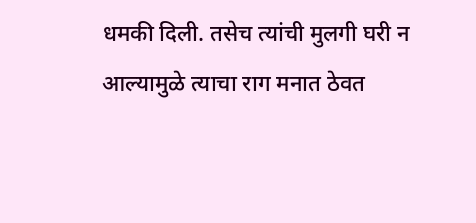धमकी दिली. तसेच त्यांची मुलगी घरी न आल्यामुळे त्याचा राग मनात ठेवत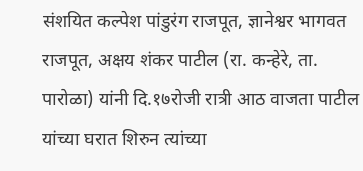संशयित कल्पेश पांडुरंग राजपूत, ज्ञानेश्वर भागवत राजपूत, अक्षय शंकर पाटील (रा. कन्हेरे, ता. पारोळा) यांनी दि.१७रोजी रात्री आठ वाजता पाटील यांच्या घरात शिरुन त्यांच्या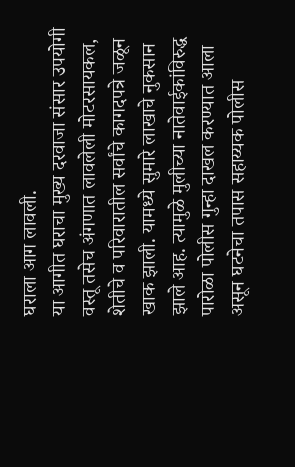घराला आग लावली.
या आगीत घराचा मुख्य दरवाजा संसार उपयोगी वस्तू तसेच अंगणात लावलेली मोटरसायकल, शेतीचे व परिवारातील सर्वांचे कागदपत्रे जळून खाक झाली. यामध्ये सुमारे लाखाचे नुकसान झाले आह. त्यामुळे मुलीच्या नातेवाईकांविरुद्ध पारोळा पोलीस गुन्हा दाखल करण्यात आला असून घटनेचा तपास सहाय्यक पोलीस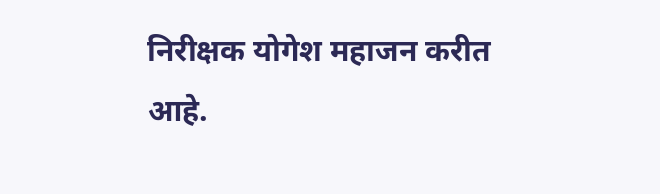निरीक्षक योगेश महाजन करीत आहे.